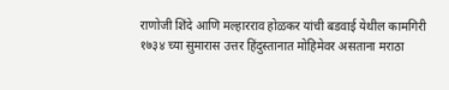राणोजी शिंदे आणि मल्हारराव होळकर यांची बडवाई येथील कामगिरी
१७३४ च्या सुमारास उत्तर हिंदुस्तानात मोहिमेवर असताना मराठा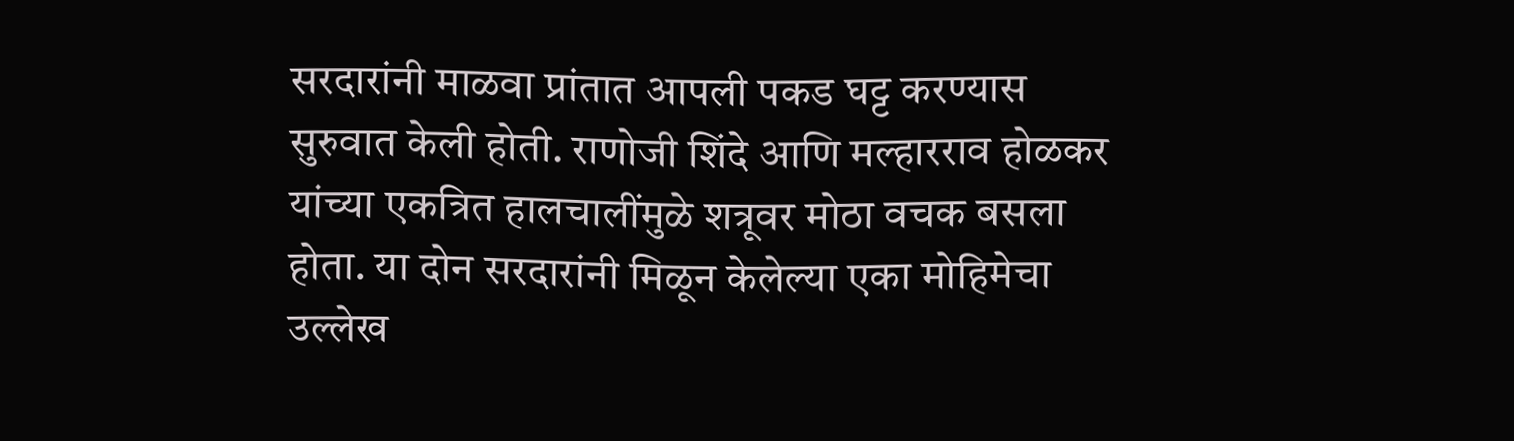सरदारांनी माळवा प्रांतात आपली पकड घट्ट करण्यास सुरुवात केली होती. राणोजी शिंदे आणि मल्हारराव होळकर यांच्या एकत्रित हालचालींमुळे शत्रूवर मोठा वचक बसला होता. या दोन सरदारांनी मिळून केलेल्या एका मोहिमेचा उल्लेख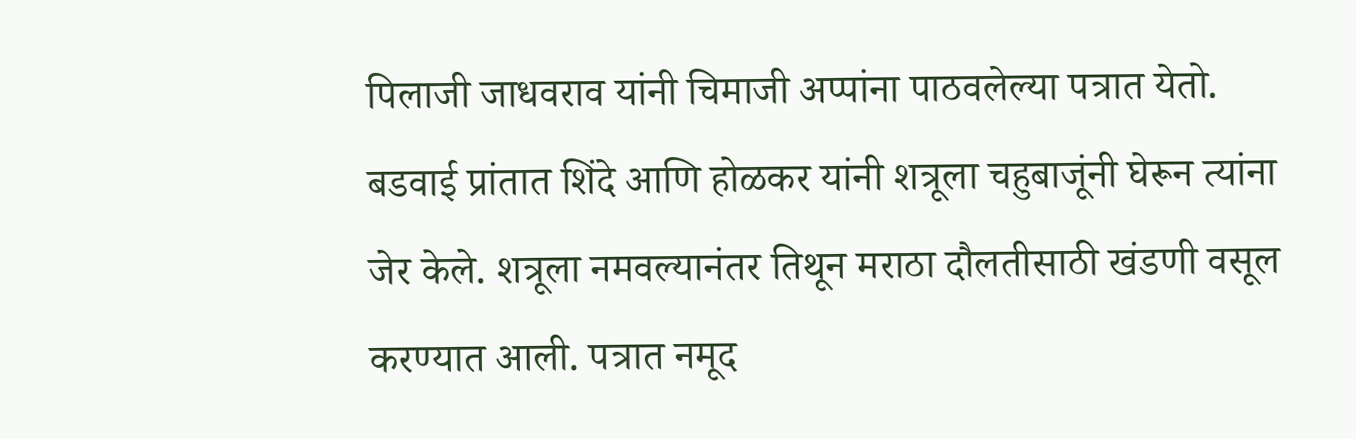पिलाजी जाधवराव यांनी चिमाजी अप्पांना पाठवलेल्या पत्रात येतो.
बडवाई प्रांतात शिंदे आणि होळकर यांनी शत्रूला चहुबाजूंनी घेरून त्यांना जेर केले. शत्रूला नमवल्यानंतर तिथून मराठा दौलतीसाठी खंडणी वसूल करण्यात आली. पत्रात नमूद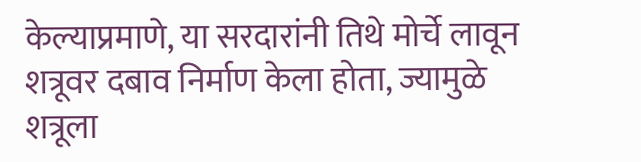केल्याप्रमाणे, या सरदारांनी तिथे मोर्चे लावून शत्रूवर दबाव निर्माण केला होता, ज्यामुळे शत्रूला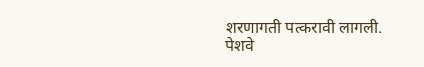शरणागती पत्करावी लागली.
पेशवे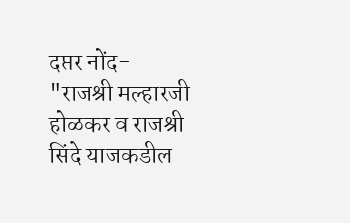दप्तर नोंद-
"राजश्री मल्हारजी होळकर व राजश्री सिंदे याजकडील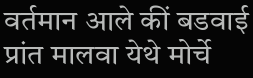वर्तमान आले कीं बडवाई प्रांत मालवा येथे मोर्चे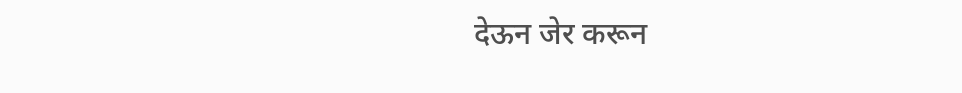देऊन जेर करून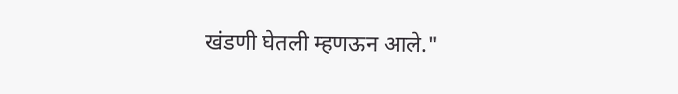खंडणी घेतली म्हणऊन आले."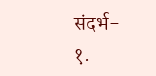संदर्भ-
१.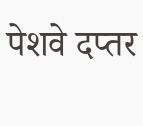पेशवे दप्तर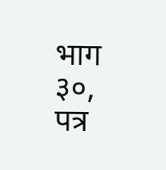भाग ३०, पत्र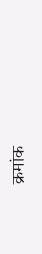क्रमांक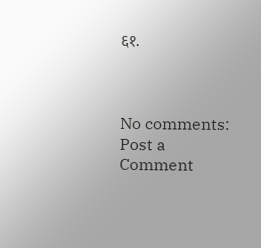६१.



No comments:
Post a Comment